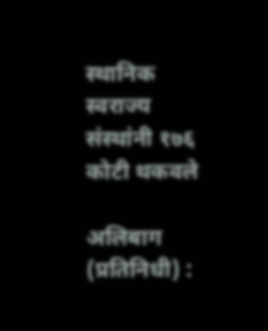स्थानिक स्वराज्य संस्थांनी १७६ कोटी थकवले

अलिबाग (प्रतिनिधी) :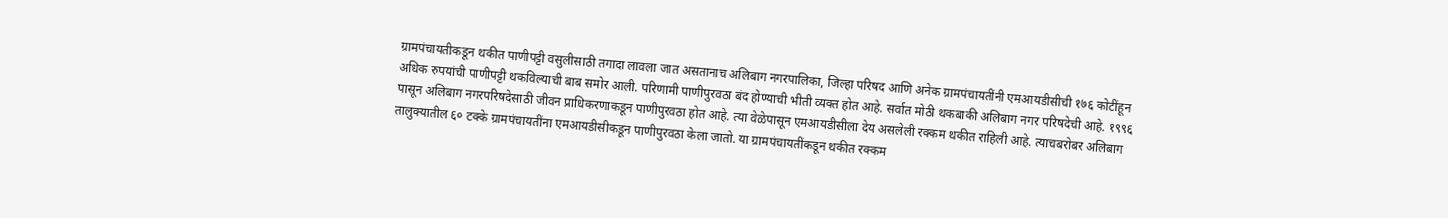ग्रामपंचायतीकडून थकीत पाणीपट्टी वसुलीसाठी तगादा लावला जात असतानाच अलिबाग नगरपालिका, जिल्हा परिषद आणि अनेक ग्रामपंचायतींनी एमआयडीसीची १७६ कोटींहून अधिक रुपयांची पाणीपट्टी थकविल्याची बाब समोर आली. परिणामी पाणीपुरवठा बंद होण्याची भीती व्यक्त होत आहे. सर्वात मोठी थकबाकी अलिबाग नगर परिषदेची आहे. १९९६ पासून अलिबाग नगरपरिषदेसाठी जीवन प्राधिकरणाकडून पाणीपुरवठा होत आहे. त्या वेळेपासून एमआयडीसीला देय असलेली रक्कम थकीत राहिली आहे. त्याचबरोबर अलिबाग तालुक्यातील ६० टक्के ग्रामपंचायतींना एमआयडीसीकडून पाणीपुरवठा केला जातो. या ग्रामपंचायतींकडून थकीत रक्कम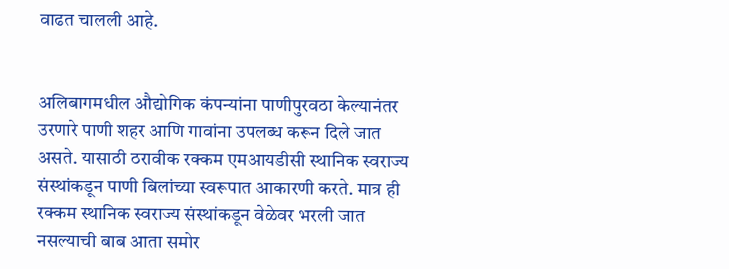वाढत चालली आहे.


अलिबागमधील औद्योगिक कंपन्यांना पाणीपुरवठा केल्यानंतर उरणारे पाणी शहर आणि गावांना उपलब्ध करून दिले जात असते. यासाठी ठरावीक रक्कम एमआयडीसी स्थानिक स्वराज्य संस्थांकडून पाणी बिलांच्या स्वरूपात आकारणी करते. मात्र ही रक्कम स्थानिक स्वराज्य संस्थांकडून वेळेवर भरली जात नसल्याची बाब आता समोर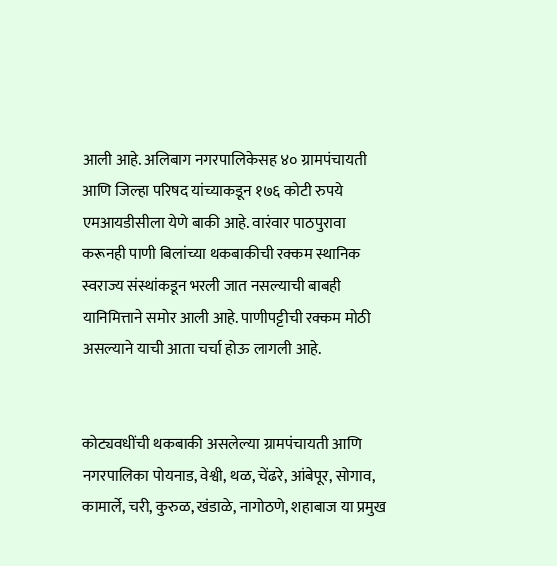आली आहे. अलिबाग नगरपालिकेसह ४० ग्रामपंचायती आणि जिल्हा परिषद यांच्याकडून १७६ कोटी रुपये एमआयडीसीला येणे बाकी आहे. वारंवार पाठपुरावा करूनही पाणी बिलांच्या थकबाकीची रक्कम स्थानिक स्वराज्य संस्थांकडून भरली जात नसल्याची बाबही यानिमित्ताने समोर आली आहे. पाणीपट्टीची रक्कम मोठी असल्याने याची आता चर्चा होऊ लागली आहे.


कोट्यवधींची थकबाकी असलेल्या ग्रामपंचायती आणि नगरपालिका पोयनाड, वेश्वी, थळ, चेंढरे, आंबेपूर, सोगाव, कामार्ले, चरी, कुरुळ, खंडाळे, नागोठणे, शहाबाज या प्रमुख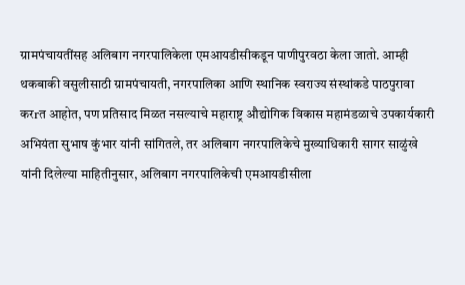ग्रामपंचायतींसह अलिबाग नगरपालिकेला एमआयडीसीकडून पाणीपुरवठा केला जातो. आम्ही थकबाकी वसुलीसाठी ग्रामपंचायती, नगरपालिका आणि स्थानिक स्वराज्य संस्थांकडे पाठपुरावा करrत आहोत, पण प्रतिसाद मिळत नसल्याचे महाराष्ट्र औद्योगिक विकास महामंडळाचे उपकार्यकारी अभियंता सुभाष कुंभार यांनी सांगितले, तर अलिबाग नगरपालिकेचे मुख्याधिकारी सागर साळुंखे यांनी दिलेल्या माहितीनुसार, अलिबाग नगरपालिकेची एमआयडीसीला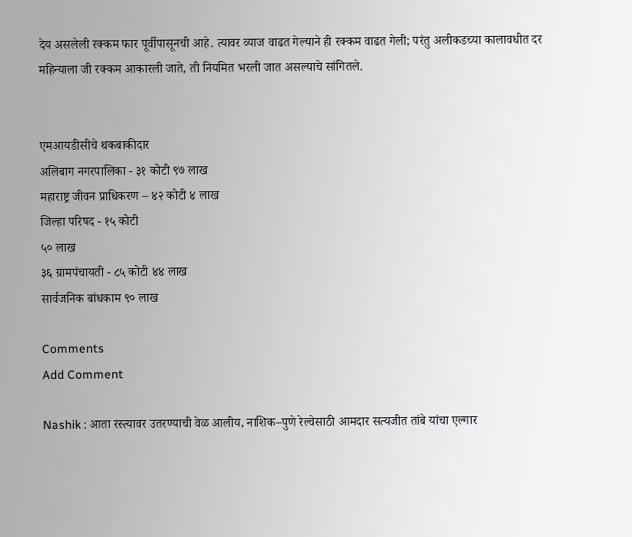देय असलेली रक्कम फार पूर्वीपासूनची आहे. त्यावर व्याज वाढत गेल्याने ही रक्कम वाढत गेली; परंतु अलीकडच्या कालावधीत दर महिन्याला जी रक्कम आकारली जाते, ती नियमित भरली जात असल्याचे सांगितले.


एमआयडीसीचे थकबाकीदार
अलिबाग नगरपालिका - ३१ कोटी ९७ लाख
महाराष्ट्र जीवन प्राधिकरण – ४२ कोटी ४ लाख
जिल्हा परिषद - १५ कोटी
५० लाख
३६ ग्रामपंचायती - ८५ कोटी ४४ लाख
सार्वजनिक बांधकाम ९० लाख

Comments
Add Comment

Nashik : आता रस्त्यावर उतरण्याची वेळ आलीय, नाशिक–पुणे रेल्वेसाठी आमदार सत्यजीत तांबे यांचा एल्गार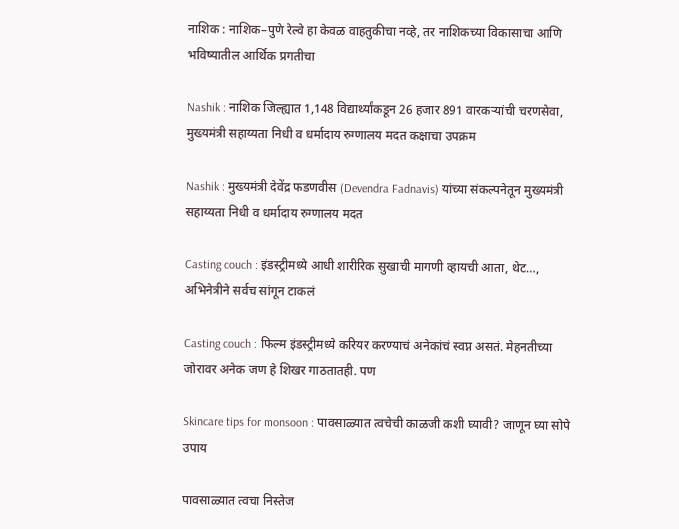नाशिक : नाशिक–पुणे रेल्वे हा केवळ वाहतुकीचा नव्हे, तर नाशिकच्या विकासाचा आणि भविष्यातील आर्थिक प्रगतीचा

Nashik : नाशिक जिल्ह्यात 1,148 विद्यार्थ्यांकडून 26 हजार 891 वारकऱ्यांची चरणसेवा, मुख्यमंत्री सहाय्यता निधी व धर्मादाय रुग्णालय मदत कक्षाचा उपक्रम

Nashik : मुख्यमंत्री देवेंद्र फडणवीस (Devendra Fadnavis) यांच्या संकल्पनेतून मुख्यमंत्री सहाय्यता निधी व धर्मादाय रुग्णालय मदत

Casting couch : इंडस्ट्रीमध्ये आधी शारीरिक सुखाची मागणी व्हायची आता, थेट…, अभिनेत्रीने सर्वच सांगून टाकलं

Casting couch : फिल्म इंडस्ट्रीमध्ये करियर करण्याचं अनेकांचं स्वप्न असतं. मेहनतीच्या जोरावर अनेक जण हे शिखर गाठतातही. पण

Skincare tips for monsoon : पावसाळ्यात त्वचेची काळजी कशी घ्यावी? जाणून घ्या सोपे उपाय

पावसाळ्यात त्वचा निस्तेज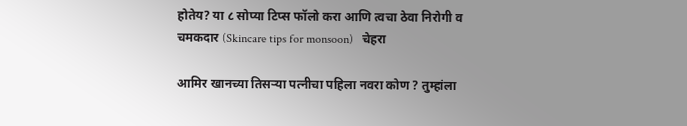होतेय? या ८ सोप्या टिप्स फॉलो करा आणि त्वचा ठेवा निरोगी व चमकदार (Skincare tips for monsoon)   चेहरा

आमिर खानच्या तिसऱ्या पत्नीचा पहिला नवरा कोण ? तुम्हांला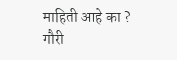माहिती आहे का ? गौरी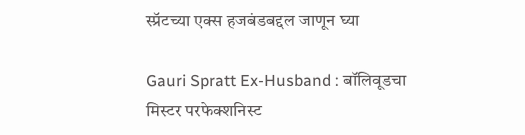स्प्रॅटच्या एक्स हजबंडबद्दल जाणून घ्या

Gauri Spratt Ex-Husband : बॉलिवूडचा मिस्टर परफेक्शनिस्ट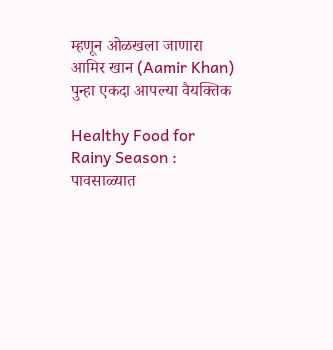म्हणून ओळखला जाणारा आमिर खान (Aamir Khan) पुन्हा एकदा आपल्या वैयक्तिक

Healthy Food for Rainy Season : पावसाळ्यात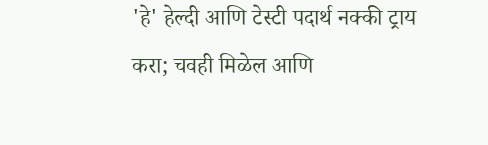'हे' हेल्दी आणि टेस्टी पदार्थ नक्की ट्राय करा; चवही मिळेल आणि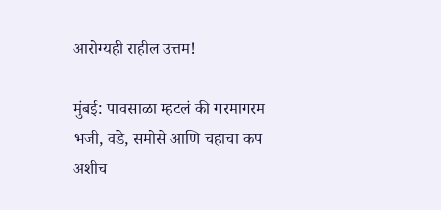आरोग्यही राहील उत्तम!

मुंबई: पावसाळा म्हटलं की गरमागरम भजी, वडे, समोसे आणि चहाचा कप अशीच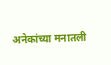अनेकांच्या मनातली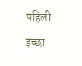पहिली इच्छा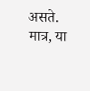असते. मात्र, या